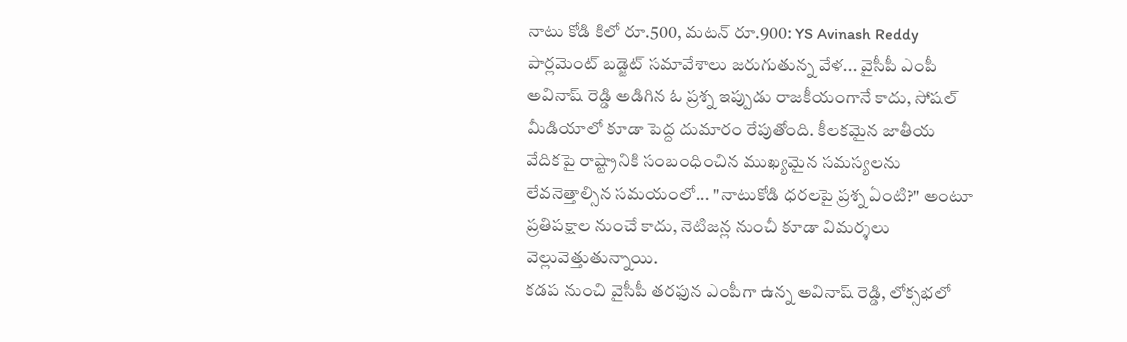నాటు కోడి కిలో రూ.500, మటన్ రూ.900: YS Avinash Reddy
పార్లమెంట్ బడ్జెట్ సమావేశాలు జరుగుతున్న వేళ... వైసీపీ ఎంపీ అవినాష్ రెడ్డి అడిగిన ఓ ప్రశ్న ఇప్పుడు రాజకీయంగానే కాదు, సోషల్ మీడియాలో కూడా పెద్ద దుమారం రేపుతోంది. కీలకమైన జాతీయ వేదికపై రాష్ట్రానికి సంబంధించిన ముఖ్యమైన సమస్యలను లేవనెత్తాల్సిన సమయంలో... "నాటుకోడి ధరలపై ప్రశ్న ఏంటి?" అంటూ ప్రతిపక్షాల నుంచే కాదు, నెటిజన్ల నుంచీ కూడా విమర్శలు వెల్లువెత్తుతున్నాయి.
కడప నుంచి వైసీపీ తరఫున ఎంపీగా ఉన్న అవినాష్ రెడ్డి, లోక్సభలో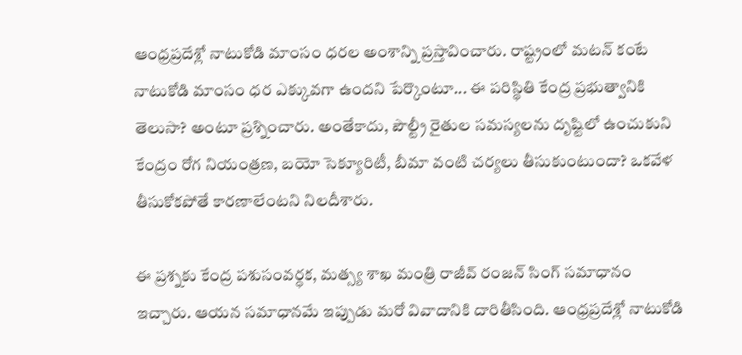ఆంధ్రప్రదేశ్లో నాటుకోడి మాంసం ధరల అంశాన్ని ప్రస్తావించారు. రాష్ట్రంలో మటన్ కంటే నాటుకోడి మాంసం ధర ఎక్కువగా ఉందని పేర్కొంటూ... ఈ పరిస్థితి కేంద్ర ప్రభుత్వానికి తెలుసా? అంటూ ప్రశ్నించారు. అంతేకాదు, పౌల్ట్రీ రైతుల సమస్యలను దృష్టిలో ఉంచుకుని కేంద్రం రోగ నియంత్రణ, బయో సెక్యూరిటీ, బీమా వంటి చర్యలు తీసుకుంటుందా? ఒకవేళ తీసుకోకపోతే కారణాలేంటని నిలదీశారు.

ఈ ప్రశ్నకు కేంద్ర పశుసంవర్ధక, మత్స్య శాఖ మంత్రి రాజీవ్ రంజన్ సింగ్ సమాధానం ఇచ్చారు. ఆయన సమాధానమే ఇప్పుడు మరో వివాదానికి దారితీసింది. ఆంధ్రప్రదేశ్లో నాటుకోడి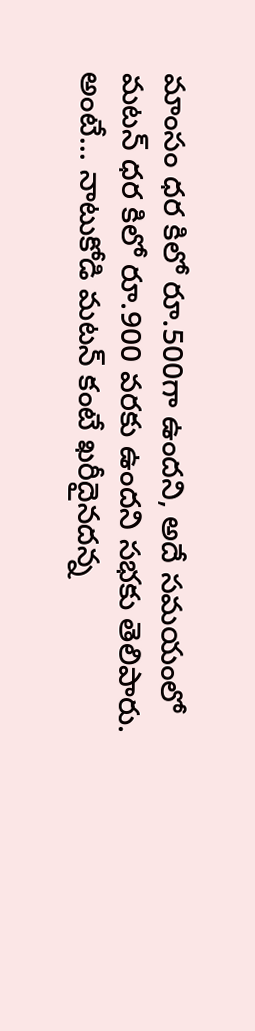మాంసం ధర కిలో రూ.500గా ఉందని, అదే సమయంలో మటన్ ధర కిలో రూ.900 వరకు ఉందని సభకు తెలిపారు. అంటే... నాటుకోడి మటన్ కంటే ఖరీదైనదన్న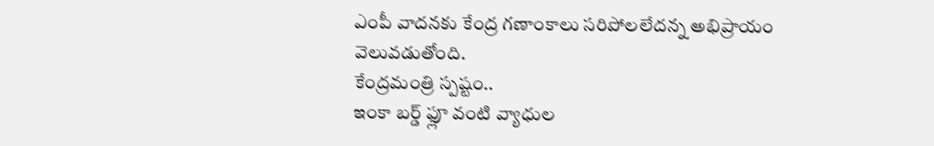ఎంపీ వాదనకు కేంద్ర గణాంకాలు సరిపోలలేదన్న అభిప్రాయం వెలువడుతోంది.
కేంద్రమంత్రి స్పష్టం..
ఇంకా బర్డ్ ఫ్లూ వంటి వ్యాధుల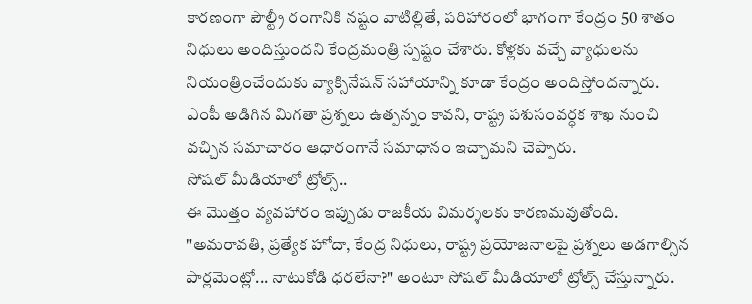కారణంగా పౌల్ట్రీ రంగానికి నష్టం వాటిల్లితే, పరిహారంలో భాగంగా కేంద్రం 50 శాతం నిధులు అందిస్తుందని కేంద్రమంత్రి స్పష్టం చేశారు. కోళ్లకు వచ్చే వ్యాధులను నియంత్రించేందుకు వ్యాక్సినేషన్ సహాయాన్ని కూడా కేంద్రం అందిస్తోందన్నారు. ఎంపీ అడిగిన మిగతా ప్రశ్నలు ఉత్పన్నం కావని, రాష్ట్ర పశుసంవర్ధక శాఖ నుంచి వచ్చిన సమాచారం ఆధారంగానే సమాధానం ఇచ్చామని చెప్పారు.
సోషల్ మీడియాలో ట్రోల్స్..
ఈ మొత్తం వ్యవహారం ఇప్పుడు రాజకీయ విమర్శలకు కారణమవుతోంది. "అమరావతి, ప్రత్యేక హోదా, కేంద్ర నిధులు, రాష్ట్ర ప్రయోజనాలపై ప్రశ్నలు అడగాల్సిన పార్లమెంట్లో... నాటుకోడి ధరలేనా?" అంటూ సోషల్ మీడియాలో ట్రోల్స్ చేస్తున్నారు.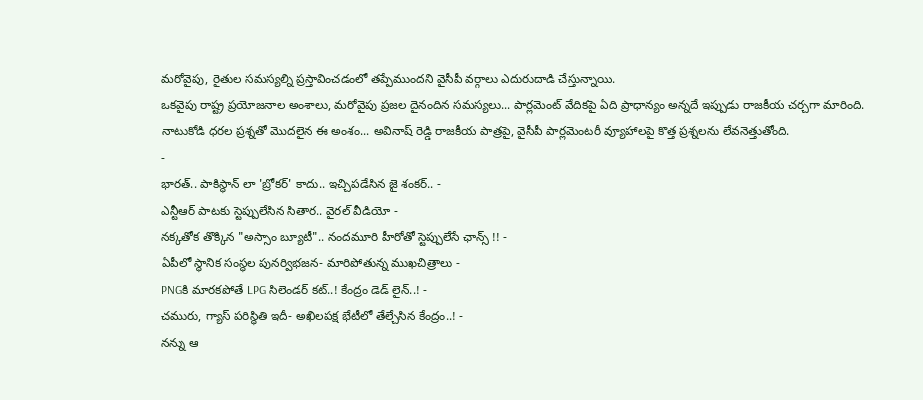మరోవైపు, రైతుల సమస్యల్ని ప్రస్తావించడంలో తప్పేముందని వైసీపీ వర్గాలు ఎదురుదాడి చేస్తున్నాయి.
ఒకవైపు రాష్ట్ర ప్రయోజనాల అంశాలు, మరోవైపు ప్రజల దైనందిన సమస్యలు... పార్లమెంట్ వేదికపై ఏది ప్రాధాన్యం అన్నదే ఇప్పుడు రాజకీయ చర్చగా మారింది. నాటుకోడి ధరల ప్రశ్నతో మొదలైన ఈ అంశం... అవినాష్ రెడ్డి రాజకీయ పాత్రపై, వైసీపీ పార్లమెంటరీ వ్యూహాలపై కొత్త ప్రశ్నలను లేవనెత్తుతోంది.
-
భారత్.. పాకిస్థాన్ లా 'బ్రోకర్' కాదు.. ఇచ్చిపడేసిన జై శంకర్.. -
ఎన్టీఆర్ పాటకు స్టెప్పులేసిన సితార.. వైరల్ వీడియో -
నక్కతోక తొక్కిన "అస్సాం బ్యూటీ".. నందమూరి హీరోతో స్టెప్పులేసే ఛాన్స్ !! -
ఏపీలో స్థానిక సంస్థల పునర్విభజన- మారిపోతున్న ముఖచిత్రాలు -
PNGకి మారకపోతే LPG సిలెండర్ కట్..! కేంద్రం డెడ్ లైన్..! -
చమురు, గ్యాస్ పరిస్ధితి ఇదీ- అఖిలపక్ష భేటీలో తేల్చేసిన కేంద్రం..! -
నన్ను ఆ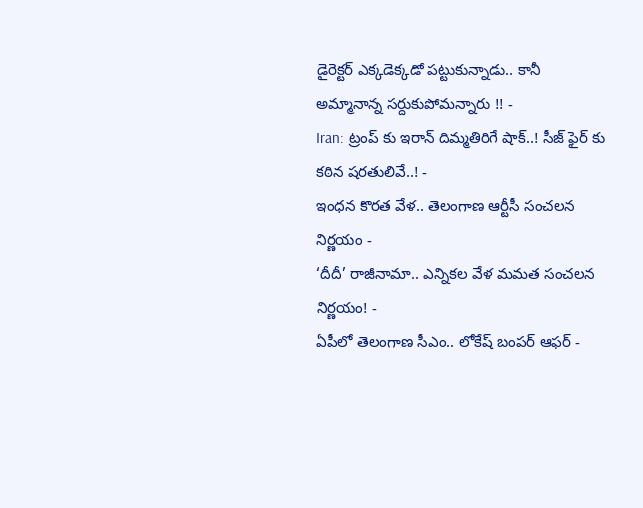డైరెక్టర్ ఎక్కడెక్కడో పట్టుకున్నాడు.. కానీ అమ్మానాన్న సర్దుకుపోమన్నారు !! -
Iran: ట్రంప్ కు ఇరాన్ దిమ్మతిరిగే షాక్..! సీజ్ ఫైర్ కు కఠిన షరతులివే..! -
ఇంధన కొరత వేళ.. తెలంగాణ ఆర్టీసీ సంచలన నిర్ణయం -
‘దీదీ’ రాజీనామా.. ఎన్నికల వేళ మమత సంచలన నిర్ణయం! -
ఏపీలో తెలంగాణ సీఎం.. లోకేష్ బంపర్ ఆఫర్ -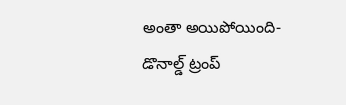అంతా అయిపోయింది- డొనాల్డ్ ట్రంప్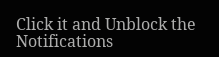Click it and Unblock the Notifications